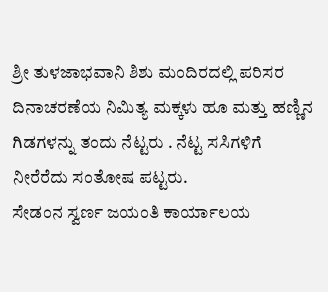ಶ್ರೀ ತುಳಜಾಭವಾನಿ ಶಿಶು ಮಂದಿರದಲ್ಲಿ ಪರಿಸರ ದಿನಾಚರಣೆಯ ನಿಮಿತ್ಯ ಮಕ್ಕಳು ಹೂ ಮತ್ತು ಹಣ್ಣಿನ ಗಿಡಗಳನ್ನು ತಂದು ನೆಟ್ಟರು . ನೆಟ್ಟ ಸಸಿಗಳಿಗೆ ನೀರೆರೆದು ಸಂತೋಷ ಪಟ್ಟರು.
ಸೇಡಂನ ಸ್ವರ್ಣ ಜಯಂತಿ ಕಾರ್ಯಾಲಯ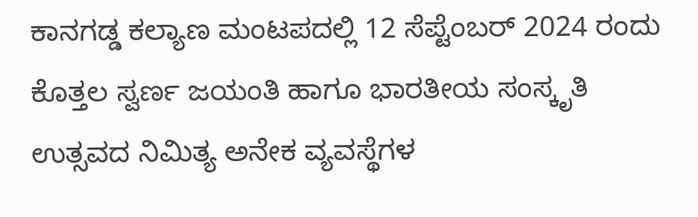ಕಾನಗಡ್ಡ ಕಲ್ಯಾಣ ಮಂಟಪದಲ್ಲಿ 12 ಸೆಪ್ಟೆಂಬರ್ 2024 ರಂದು ಕೊತ್ತಲ ಸ್ವರ್ಣ ಜಯಂತಿ ಹಾಗೂ ಭಾರತೀಯ ಸಂಸ್ಕೃತಿ ಉತ್ಸವದ ನಿಮಿತ್ಯ ಅನೇಕ ವ್ಯವಸ್ಥೆಗಳ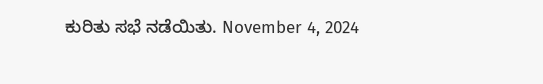ಕುರಿತು ಸಭೆ ನಡೆಯಿತು. November 4, 2024